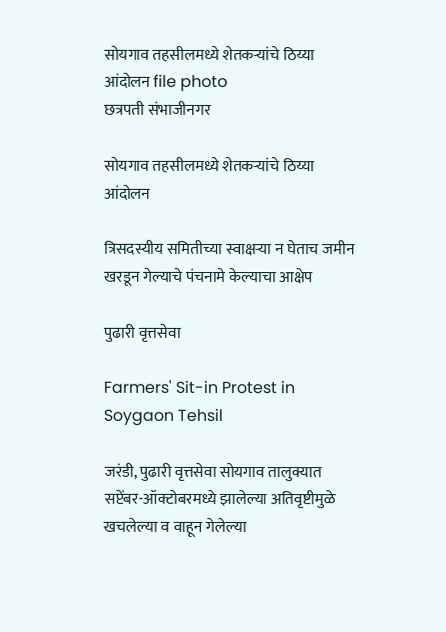सोयगाव तहसीलमध्ये शेतकऱ्यांचे ठिय्या आंदोलन file photo
छत्रपती संभाजीनगर

सोयगाव तहसीलमध्ये शेतकऱ्यांचे ठिय्या आंदोलन

त्रिसदस्यीय समितीच्या स्वाक्षऱ्या न घेताच जमीन खरडून गेल्याचे पंचनामे केल्याचा आक्षेप

पुढारी वृत्तसेवा

Farmers' Sit-in Protest in Soygaon Tehsil

जरंडी, पुढारी वृत्तसेवा सोयगाव तालुक्यात सप्टेंबर-ऑक्टोबरमध्ये झालेल्या अतिवृष्टीमुळे खचलेल्या व वाहून गेलेल्या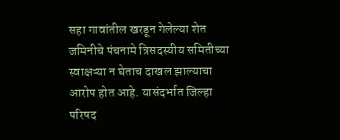सहा गावांतील खरडून गेलेल्या शेत जमिनीचे पंचनामे त्रिसदस्यीय समितीच्या स्वाक्षऱ्या न घेताच दाखल झाल्याचा आरोप होत आहे. यासंदर्भात जिल्हा परिषद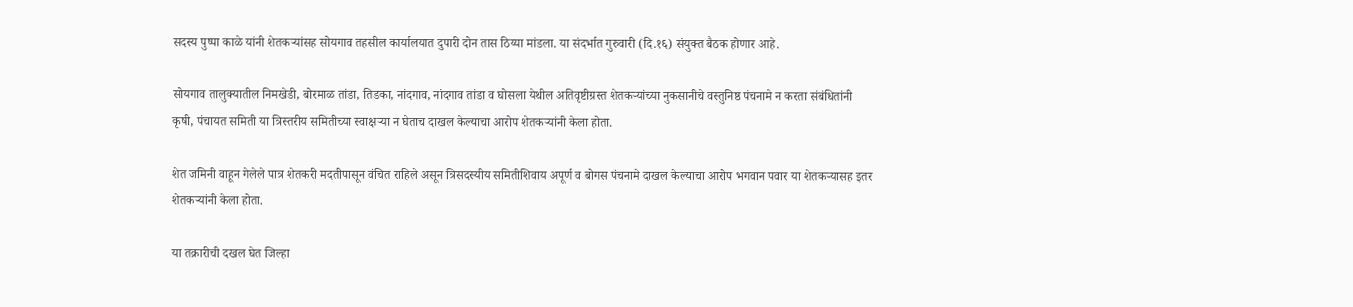सदस्य पुष्पा काळे यांनी शेतकऱ्यांसह सोयगाव तहसील कार्यालयात दुपारी दोन तास ठिय्या मांडला. या संदर्भात गुरुवारी (दि.१६) संयुक्त बैठक होणार आहे.

सोयगाव तालुक्यातील निमखेडी, बोरमाळ तांडा, तिडका, नांदगाव, नांदगाव तांडा व घोसला येथील अतिवृष्टीग्रस्त शेतकऱ्यांच्या नुकसानीचे वस्तुनिष्ठ पंचनामे न करता संबंधितांनी कृषी, पंचायत समिती या त्रिस्तरीय समितीच्या स्वाक्षऱ्या न घेताच दाखल केल्याचा आरोप शेतकऱ्यांनी केला होता.

शेत जमिनी वाहून गेलेले पात्र शेतकरी मदतीपासून वंचित राहिले असून त्रिसदस्यीय समितीशिवाय अपूर्ण व बोगस पंचनामे दाखल केल्याचा आरोप भगवान पवार या शेतकऱ्यासह इतर शेतकऱ्यांनी केला होता.

या तक्रारीची दखल घेत जिल्हा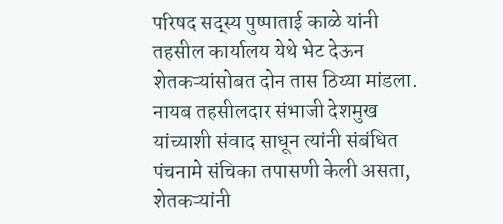परिषद सद्स्य पुष्पाताई काळे यांनी तहसील कार्यालय येथे भेट देऊन शेतकऱ्यांसोबत दोन तास ठिय्या मांडला. नायब तहसीलदार संभाजी देशमुख यांच्याशी संवाद साधून त्यांनी संबंधित पंचनामे संचिका तपासणी केली असता, शेतकऱ्यांनी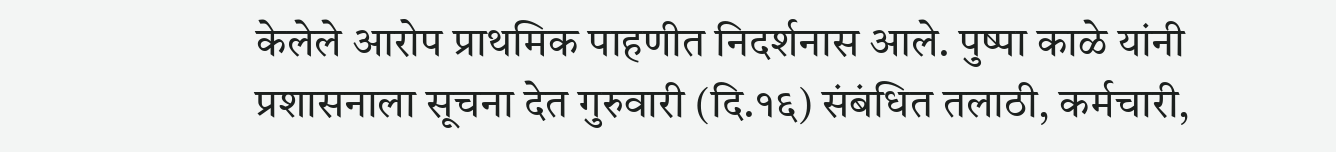केलेले आरोप प्राथमिक पाहणीत निदर्शनास आले. पुष्पा काळे यांनी प्रशासनाला सूचना देत गुरुवारी (दि.१६) संबंधित तलाठी, कर्मचारी,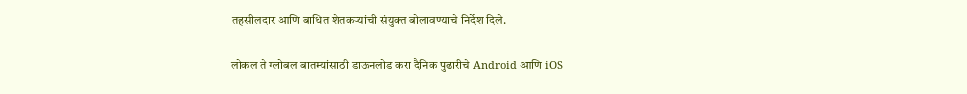तहसीलदार आणि बाधित शेतकऱ्यांची संयुक्त बोलावण्याचे निर्देश दिले.

लोकल ते ग्लोबल बातम्यांसाठी डाऊनलोड करा दैनिक पुढारीचे Android आणि iOS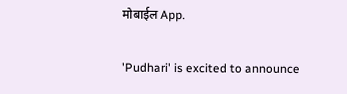मोबाईल App.

'Pudhari' is excited to announce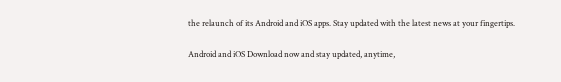the relaunch of its Android and iOS apps. Stay updated with the latest news at your fingertips.

Android and iOS Download now and stay updated, anytime,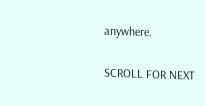anywhere.

SCROLL FOR NEXT